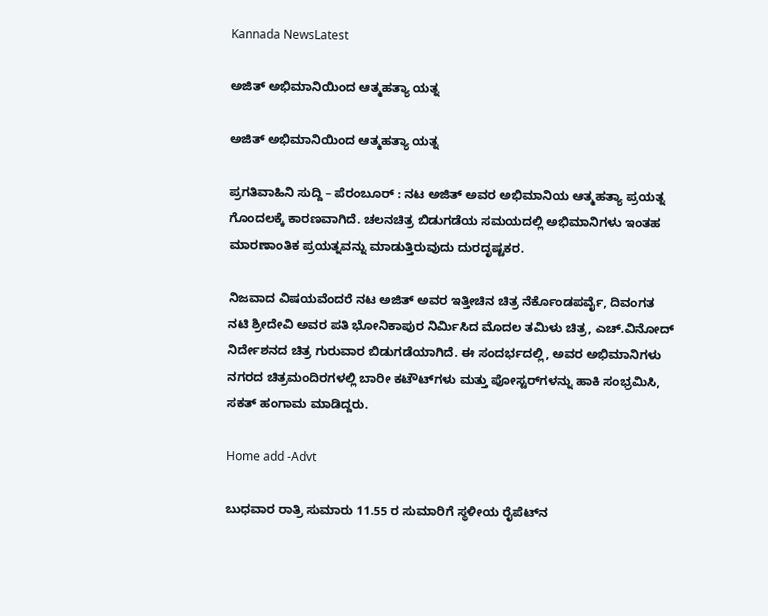Kannada NewsLatest

ಅಜಿತ್ ಅಭಿಮಾನಿಯಿಂದ ಆತ್ಮಹತ್ಯಾ ಯತ್ನ

ಅಜಿತ್ ಅಭಿಮಾನಿಯಿಂದ ಆತ್ಮಹತ್ಯಾ ಯತ್ನ

ಪ್ರಗತಿವಾಹಿನಿ ಸುದ್ದಿ – ಪೆರಂಬೂರ್ : ನಟ ಅಜಿತ್ ಅವರ ಅಭಿಮಾನಿಯ ಆತ್ಮಹತ್ಯಾ ಪ್ರಯತ್ನ ಗೊಂದಲಕ್ಕೆ ಕಾರಣವಾಗಿದೆ. ಚಲನಚಿತ್ರ ಬಿಡುಗಡೆಯ ಸಮಯದಲ್ಲಿ ಅಭಿಮಾನಿಗಳು ಇಂತಹ ಮಾರಣಾಂತಿಕ ಪ್ರಯತ್ನವನ್ನು ಮಾಡುತ್ತಿರುವುದು ದುರದೃಷ್ಟಕರ.

ನಿಜವಾದ ವಿಷಯವೆಂದರೆ ನಟ ಅಜಿತ್ ಅವರ ಇತ್ತೀಚಿನ ಚಿತ್ರ ನೆರ್ಕೊಂಡಪರ್ವೈ, ದಿವಂಗತ ನಟಿ ಶ್ರೀದೇವಿ ಅವರ ಪತಿ ಭೋನಿಕಾಪುರ ನಿರ್ಮಿಸಿದ ಮೊದಲ ತಮಿಳು ಚಿತ್ರ, ಎಚ್.ವಿನೋದ್ ನಿರ್ದೇಶನದ ಚಿತ್ರ ಗುರುವಾರ ಬಿಡುಗಡೆಯಾಗಿದೆ. ಈ ಸಂದರ್ಭದಲ್ಲಿ, ಅವರ ಅಭಿಮಾನಿಗಳು ನಗರದ ಚಿತ್ರಮಂದಿರಗಳಲ್ಲಿ ಬಾರೀ ಕಟೌಟ್‌ಗಳು ಮತ್ತು ಪೋಸ್ಟರ್‌ಗಳನ್ನು ಹಾಕಿ ಸಂಭ್ರಮಿಸಿ, ಸಕತ್ ಹಂಗಾಮ ಮಾಡಿದ್ದರು.

Home add -Advt

ಬುಧವಾರ ರಾತ್ರಿ ಸುಮಾರು 11.55 ರ ಸುಮಾರಿಗೆ ಸ್ಥಳೀಯ ರೈಪೆಟ್‌ನ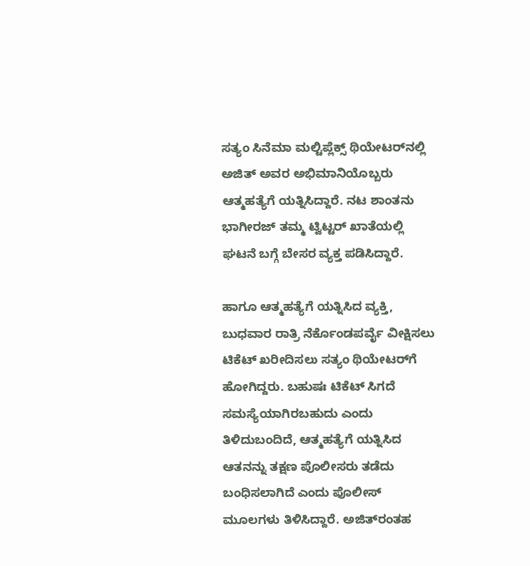ಸತ್ಯಂ ಸಿನೆಮಾ ಮಲ್ಟಿಪ್ಲೆಕ್ಸ್ ಥಿಯೇಟರ್‌ನಲ್ಲಿ ಅಜಿತ್ ಅವರ ಅಭಿಮಾನಿಯೊಬ್ಬರು ಆತ್ಮಹತ್ಯೆಗೆ ಯತ್ನಿಸಿದ್ದಾರೆ. ನಟ ಶಾಂತನು ಭಾಗೀರಜ್ ತಮ್ಮ ಟ್ವಿಟ್ಟರ್ ಖಾತೆಯಲ್ಲಿ ಘಟನೆ ಬಗ್ಗೆ ಬೇಸರ ವ್ಯಕ್ತ ಪಡಿಸಿದ್ದಾರೆ.

ಹಾಗೂ ಆತ್ಮಹತ್ಯೆಗೆ ಯತ್ನಿಸಿದ ವ್ಯಕ್ತಿ, ಬುಧವಾರ ರಾತ್ರಿ ನೆರ್ಕೊಂಡಪರ್ವೈ ವೀಕ್ಷಿಸಲು ಟಿಕೆಟ್ ಖರೀದಿಸಲು ಸತ್ಯಂ ಥಿಯೇಟರ್‌ಗೆ ಹೋಗಿದ್ದರು. ಬಹುಷಃ ಟಿಕೆಟ್ ಸಿಗದೆ ಸಮಸ್ಯೆಯಾಗಿರಬಹುದು ಎಂದು ತಿಳಿದುಬಂದಿದೆ, ಆತ್ಮಹತ್ಯೆಗೆ ಯತ್ನಿಸಿದ ಆತನನ್ನು ತಕ್ಷಣ ಪೊಲೀಸರು ತಡೆದು ಬಂಧಿಸಲಾಗಿದೆ ಎಂದು ಪೊಲೀಸ್ ಮೂಲಗಳು ತಿಳಿಸಿದ್ದಾರೆ. ಅಜಿತ್‌ರಂತಹ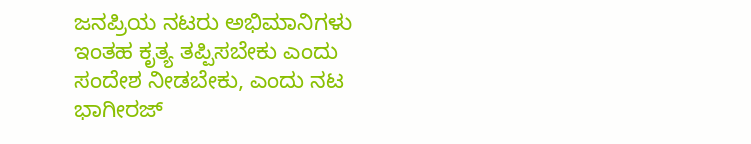ಜನಪ್ರಿಯ ನಟರು ಅಭಿಮಾನಿಗಳು ಇಂತಹ ಕೃತ್ಯ ತಪ್ಪಿಸಬೇಕು ಎಂದು ಸಂದೇಶ ನೀಡಬೇಕು, ಎಂದು ನಟ ಭಾಗೀರಜ್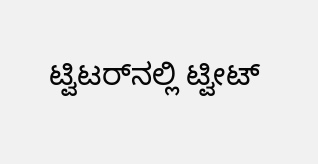ಟ್ವಿಟರ್‌ನಲ್ಲಿ ಟ್ವೀಟ್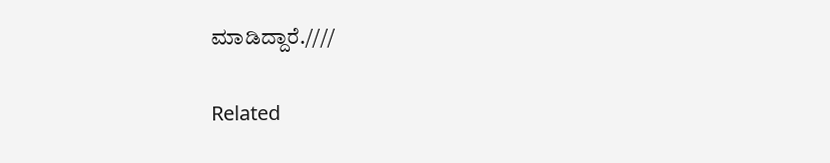ಮಾಡಿದ್ದಾರೆ.////

Related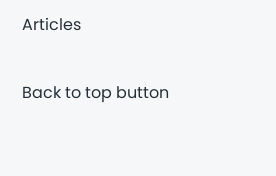Articles

Back to top button